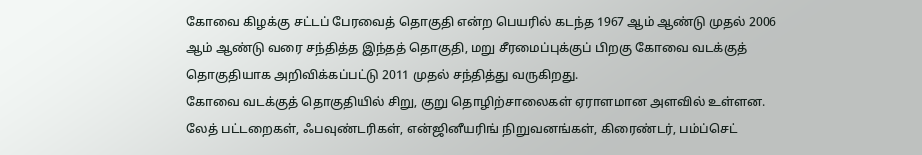கோவை கிழக்கு சட்டப் பேரவைத் தொகுதி என்ற பெயரில் கடந்த 1967 ஆம் ஆண்டு முதல் 2006 ஆம் ஆண்டு வரை சந்தித்த இந்தத் தொகுதி, மறு சீரமைப்புக்குப் பிறகு கோவை வடக்குத் தொகுதியாக அறிவிக்கப்பட்டு 2011 முதல் சந்தித்து வருகிறது.
கோவை வடக்குத் தொகுதியில் சிறு, குறு தொழிற்சாலைகள் ஏராளமான அளவில் உள்ளன. லேத் பட்டறைகள், ஃபவுண்டரிகள், என்ஜினீயரிங் நிறுவனங்கள், கிரைண்டர், பம்ப்செட்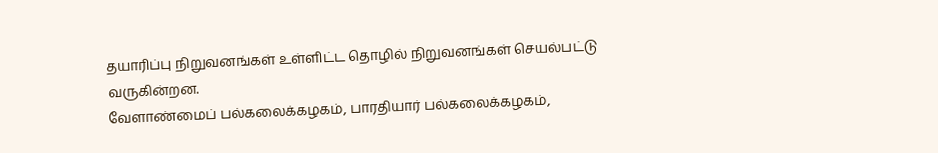தயாரிப்பு நிறுவனங்கள் உள்ளிட்ட தொழில் நிறுவனங்கள் செயல்பட்டு வருகின்றன.
வேளாண்மைப் பல்கலைக்கழகம், பாரதியார் பல்கலைக்கழகம்,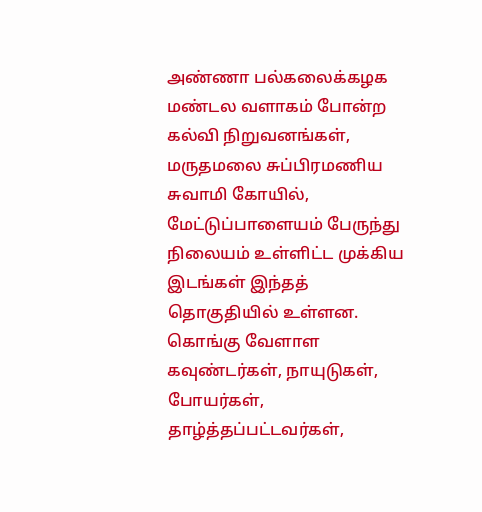அண்ணா பல்கலைக்கழக மண்டல வளாகம் போன்ற கல்வி நிறுவனங்கள், மருதமலை சுப்பிரமணிய சுவாமி கோயில், மேட்டுப்பாளையம் பேருந்து நிலையம் உள்ளிட்ட முக்கிய இடங்கள் இந்தத் தொகுதியில் உள்ளன. கொங்கு வேளாள கவுண்டர்கள், நாயுடுகள், போயர்கள், தாழ்த்தப்பட்டவர்கள்,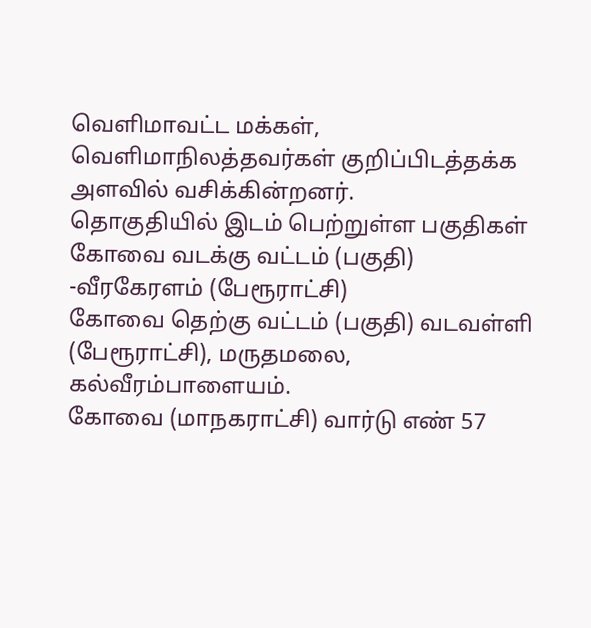வெளிமாவட்ட மக்கள், வெளிமாநிலத்தவர்கள் குறிப்பிடத்தக்க அளவில் வசிக்கின்றனர்.
தொகுதியில் இடம் பெற்றுள்ள பகுதிகள்
கோவை வடக்கு வட்டம் (பகுதி) -வீரகேரளம் (பேரூராட்சி)
கோவை தெற்கு வட்டம் (பகுதி) வடவள்ளி (பேரூராட்சி), மருதமலை, கல்வீரம்பாளையம்.
கோவை (மாநகராட்சி) வார்டு எண் 57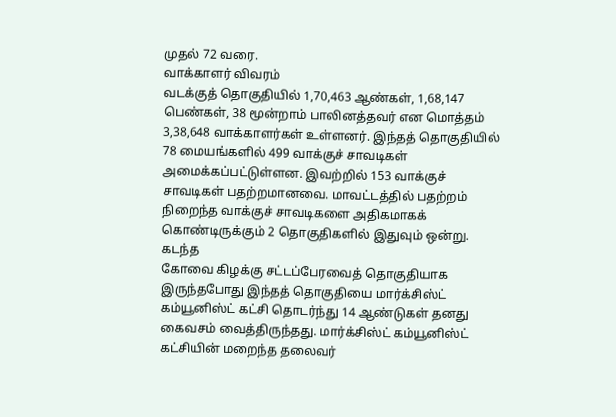முதல் 72 வரை.
வாக்காளர் விவரம்
வடக்குத் தொகுதியில் 1,70,463 ஆண்கள், 1,68,147 பெண்கள், 38 மூன்றாம் பாலினத்தவர் என மொத்தம் 3,38,648 வாக்காளர்கள் உள்ளனர். இந்தத் தொகுதியில் 78 மையங்களில் 499 வாக்குச் சாவடிகள் அமைக்கப்பட்டுள்ளன. இவற்றில் 153 வாக்குச் சாவடிகள் பதற்றமானவை. மாவட்டத்தில் பதற்றம் நிறைந்த வாக்குச் சாவடிகளை அதிகமாகக் கொண்டிருக்கும் 2 தொகுதிகளில் இதுவும் ஒன்று.
கடந்த
கோவை கிழக்கு சட்டப்பேரவைத் தொகுதியாக இருந்தபோது இந்தத் தொகுதியை மார்க்சிஸ்ட் கம்யூனிஸ்ட் கட்சி தொடர்ந்து 14 ஆண்டுகள் தனது கைவசம் வைத்திருந்தது. மார்க்சிஸ்ட் கம்யூனிஸ்ட் கட்சியின் மறைந்த தலைவர்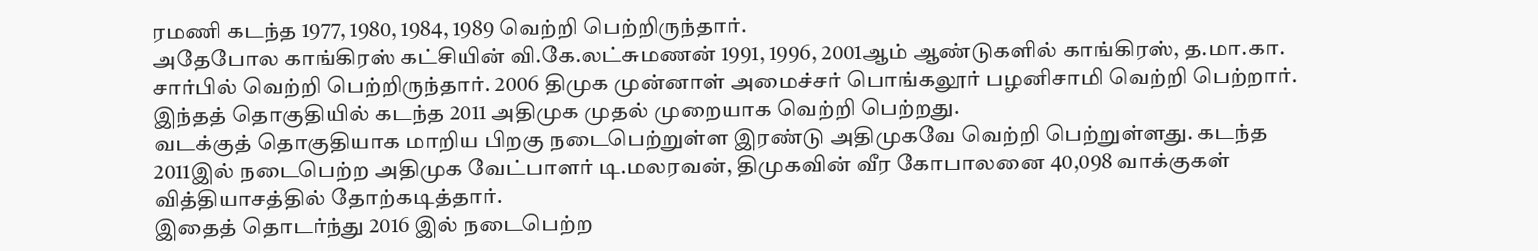ரமணி கடந்த 1977, 1980, 1984, 1989 வெற்றி பெற்றிருந்தார்.
அதேபோல காங்கிரஸ் கட்சியின் வி.கே.லட்சுமணன் 1991, 1996, 2001ஆம் ஆண்டுகளில் காங்கிரஸ், த.மா.கா. சார்பில் வெற்றி பெற்றிருந்தார். 2006 திமுக முன்னாள் அமைச்சர் பொங்கலூர் பழனிசாமி வெற்றி பெற்றார். இந்தத் தொகுதியில் கடந்த 2011 அதிமுக முதல் முறையாக வெற்றி பெற்றது.
வடக்குத் தொகுதியாக மாறிய பிறகு நடைபெற்றுள்ள இரண்டு அதிமுகவே வெற்றி பெற்றுள்ளது. கடந்த 2011இல் நடைபெற்ற அதிமுக வேட்பாளர் டி.மலரவன், திமுகவின் வீர கோபாலனை 40,098 வாக்குகள் வித்தியாசத்தில் தோற்கடித்தார்.
இதைத் தொடர்ந்து 2016 இல் நடைபெற்ற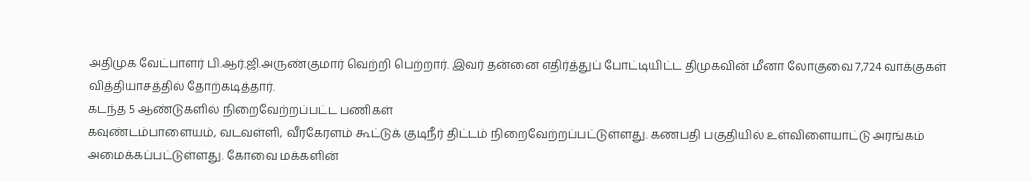அதிமுக வேட்பாளர் பி.ஆர்.ஜி.அருண்குமார் வெற்றி பெற்றார். இவர் தன்னை எதிர்த்துப் போட்டியிட்ட திமுகவின் மீனா லோகுவை 7,724 வாக்குகள் வித்தியாசத்தில் தோற்கடித்தார்.
கடந்த 5 ஆண்டுகளில் நிறைவேற்றப்பட்ட பணிகள்
கவுண்டம்பாளையம், வடவள்ளி, வீரகேரளம் கூட்டுக் குடிநீர் திட்டம் நிறைவேற்றப்பட்டுள்ளது. கணபதி பகுதியில் உள்விளையாட்டு அரங்கம் அமைக்கப்பட்டுள்ளது. கோவை மக்களின்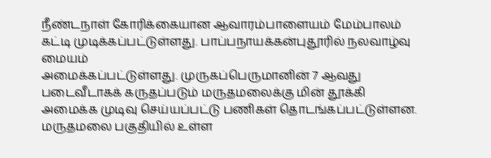நீண்டநாள் கோரிக்கையான ஆவாரம்பாளையம் மேம்பாலம் கட்டி முடிக்கப்பட்டுள்ளது. பாப்பநாயக்கன்புதூரில் நலவாழ்வு மையம்
அமைக்கப்பட்டுள்ளது. முருகப்பெருமானின் 7 ஆவது படைவீடாகக் கருதப்படும் மருதமலைக்கு மின் தூக்கி அமைக்க முடிவு செய்யப்பட்டு பணிகள் தொடங்கப்பட்டுள்ளன.
மருதமலை பகுதியில் உள்ள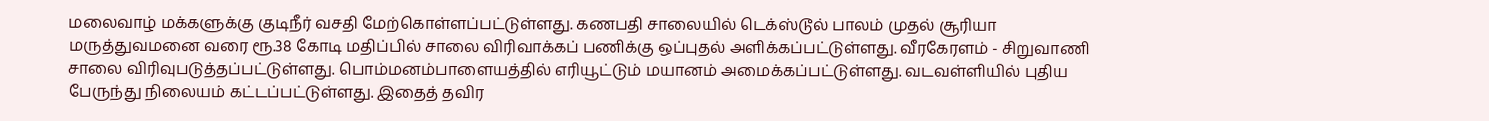மலைவாழ் மக்களுக்கு குடிநீர் வசதி மேற்கொள்ளப்பட்டுள்ளது. கணபதி சாலையில் டெக்ஸ்டூல் பாலம் முதல் சூரியா மருத்துவமனை வரை ரூ.38 கோடி மதிப்பில் சாலை விரிவாக்கப் பணிக்கு ஒப்புதல் அளிக்கப்பட்டுள்ளது. வீரகேரளம் - சிறுவாணி சாலை விரிவுபடுத்தப்பட்டுள்ளது. பொம்மனம்பாளையத்தில் எரியூட்டும் மயானம் அமைக்கப்பட்டுள்ளது. வடவள்ளியில் புதிய பேருந்து நிலையம் கட்டப்பட்டுள்ளது. இதைத் தவிர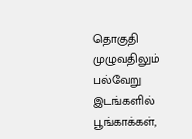தொகுதி முழுவதிலும் பல்வேறு இடங்களில் பூங்காக்கள்,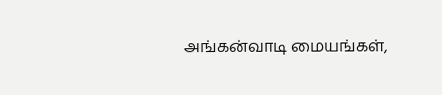அங்கன்வாடி மையங்கள்,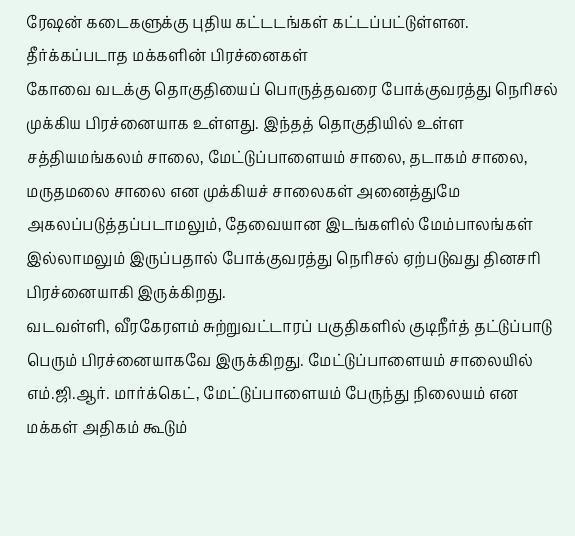ரேஷன் கடைகளுக்கு புதிய கட்டடங்கள் கட்டப்பட்டுள்ளன.
தீர்க்கப்படாத மக்களின் பிரச்னைகள்
கோவை வடக்கு தொகுதியைப் பொருத்தவரை போக்குவரத்து நெரிசல் முக்கிய பிரச்னையாக உள்ளது. இந்தத் தொகுதியில் உள்ள சத்தியமங்கலம் சாலை, மேட்டுப்பாளையம் சாலை, தடாகம் சாலை, மருதமலை சாலை என முக்கியச் சாலைகள் அனைத்துமே அகலப்படுத்தப்படாமலும், தேவையான இடங்களில் மேம்பாலங்கள் இல்லாமலும் இருப்பதால் போக்குவரத்து நெரிசல் ஏற்படுவது தினசரி பிரச்னையாகி இருக்கிறது.
வடவள்ளி, வீரகேரளம் சுற்றுவட்டாரப் பகுதிகளில் குடிநீர்த் தட்டுப்பாடு பெரும் பிரச்னையாகவே இருக்கிறது. மேட்டுப்பாளையம் சாலையில் எம்.ஜி.ஆர். மார்க்கெட், மேட்டுப்பாளையம் பேருந்து நிலையம் என மக்கள் அதிகம் கூடும்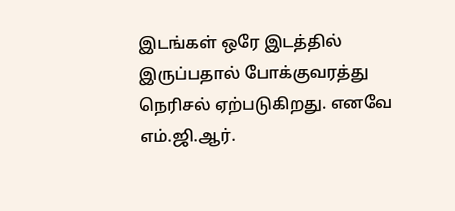இடங்கள் ஒரே இடத்தில் இருப்பதால் போக்குவரத்து நெரிசல் ஏற்படுகிறது. எனவே எம்.ஜி.ஆர்.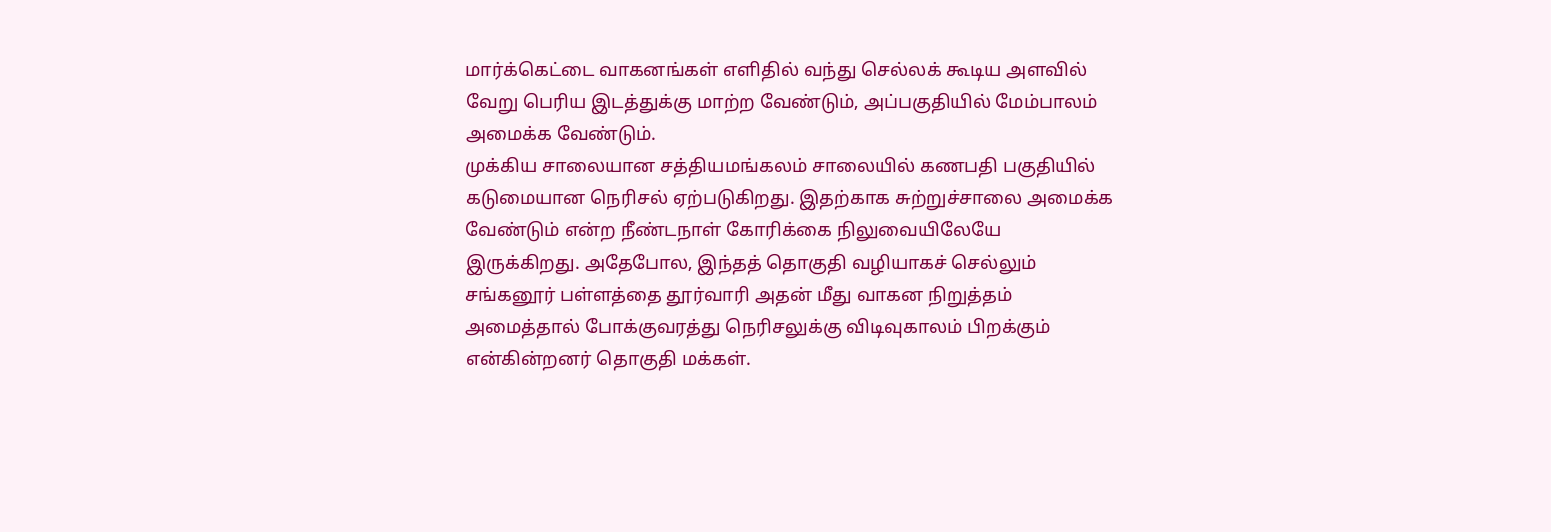மார்க்கெட்டை வாகனங்கள் எளிதில் வந்து செல்லக் கூடிய அளவில் வேறு பெரிய இடத்துக்கு மாற்ற வேண்டும், அப்பகுதியில் மேம்பாலம் அமைக்க வேண்டும்.
முக்கிய சாலையான சத்தியமங்கலம் சாலையில் கணபதி பகுதியில் கடுமையான நெரிசல் ஏற்படுகிறது. இதற்காக சுற்றுச்சாலை அமைக்க வேண்டும் என்ற நீண்டநாள் கோரிக்கை நிலுவையிலேயே இருக்கிறது. அதேபோல, இந்தத் தொகுதி வழியாகச் செல்லும் சங்கனூர் பள்ளத்தை தூர்வாரி அதன் மீது வாகன நிறுத்தம் அமைத்தால் போக்குவரத்து நெரிசலுக்கு விடிவுகாலம் பிறக்கும் என்கின்றனர் தொகுதி மக்கள்.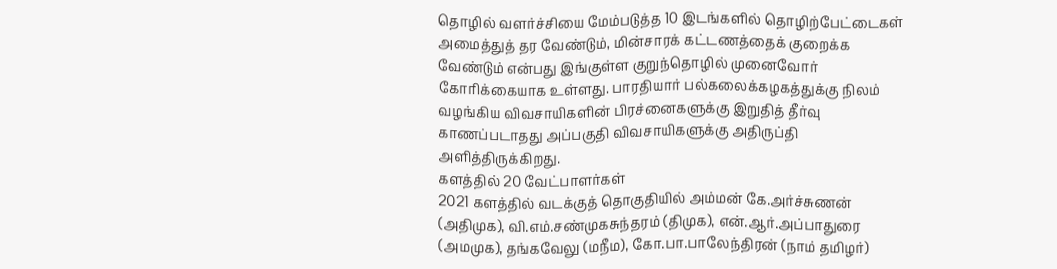தொழில் வளர்ச்சியை மேம்படுத்த 10 இடங்களில் தொழிற்பேட்டைகள் அமைத்துத் தர வேண்டும், மின்சாரக் கட்டணத்தைக் குறைக்க வேண்டும் என்பது இங்குள்ள குறுந்தொழில் முனைவோர் கோரிக்கையாக உள்ளது. பாரதியார் பல்கலைக்கழகத்துக்கு நிலம் வழங்கிய விவசாயிகளின் பிரச்னைகளுக்கு இறுதித் தீர்வு காணப்படாதது அப்பகுதி விவசாயிகளுக்கு அதிருப்தி அளித்திருக்கிறது.
களத்தில் 20 வேட்பாளர்கள்
2021 களத்தில் வடக்குத் தொகுதியில் அம்மன் கே.அர்ச்சுணன் (அதிமுக), வி.எம்.சண்முகசுந்தரம் (திமுக), என்.ஆர்.அப்பாதுரை (அமமுக), தங்கவேலு (மநீம), கோ.பா.பாலேந்திரன் (நாம் தமிழர்)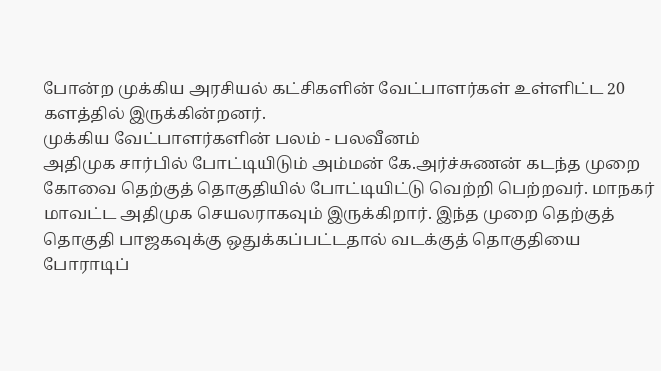போன்ற முக்கிய அரசியல் கட்சிகளின் வேட்பாளர்கள் உள்ளிட்ட 20 களத்தில் இருக்கின்றனர்.
முக்கிய வேட்பாளர்களின் பலம் - பலவீனம்
அதிமுக சார்பில் போட்டியிடும் அம்மன் கே.அர்ச்சுணன் கடந்த முறை கோவை தெற்குத் தொகுதியில் போட்டியிட்டு வெற்றி பெற்றவர். மாநகர் மாவட்ட அதிமுக செயலராகவும் இருக்கிறார். இந்த முறை தெற்குத் தொகுதி பாஜகவுக்கு ஒதுக்கப்பட்டதால் வடக்குத் தொகுதியை போராடிப்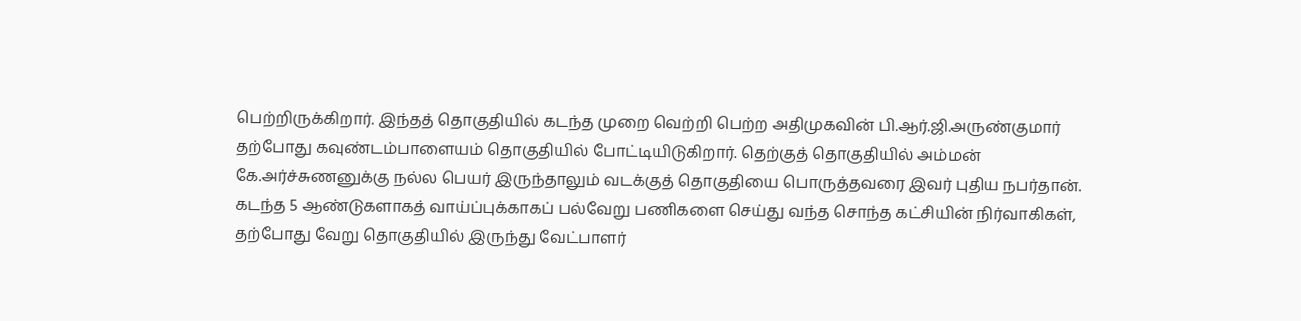பெற்றிருக்கிறார். இந்தத் தொகுதியில் கடந்த முறை வெற்றி பெற்ற அதிமுகவின் பி.ஆர்.ஜி.அருண்குமார் தற்போது கவுண்டம்பாளையம் தொகுதியில் போட்டியிடுகிறார். தெற்குத் தொகுதியில் அம்மன் கே.அர்ச்சுணனுக்கு நல்ல பெயர் இருந்தாலும் வடக்குத் தொகுதியை பொருத்தவரை இவர் புதிய நபர்தான். கடந்த 5 ஆண்டுகளாகத் வாய்ப்புக்காகப் பல்வேறு பணிகளை செய்து வந்த சொந்த கட்சியின் நிர்வாகிகள், தற்போது வேறு தொகுதியில் இருந்து வேட்பாளர்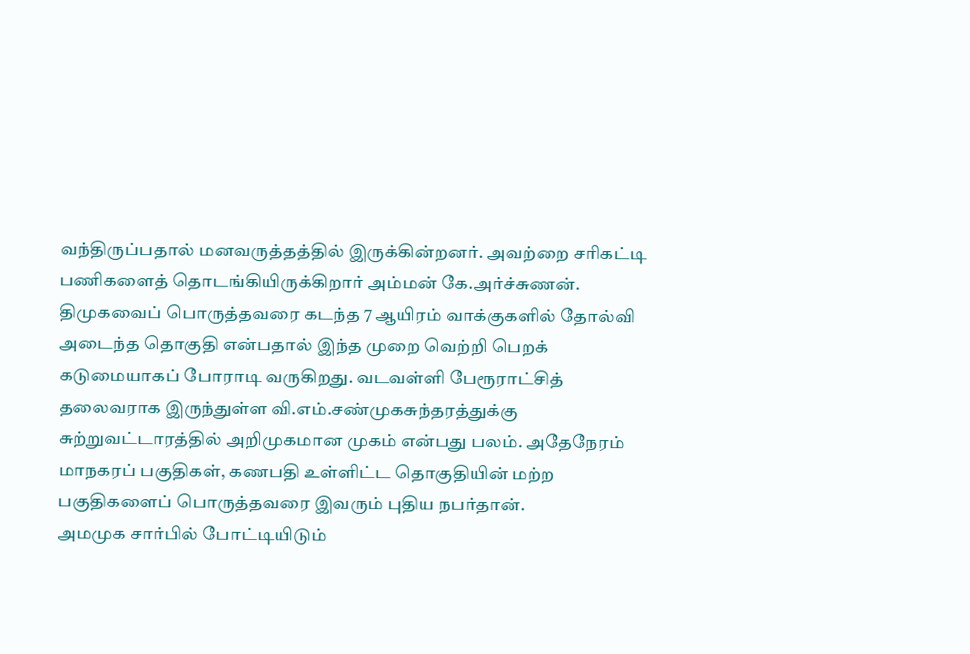வந்திருப்பதால் மனவருத்தத்தில் இருக்கின்றனர். அவற்றை சரிகட்டி பணிகளைத் தொடங்கியிருக்கிறார் அம்மன் கே.அர்ச்சுணன்.
திமுகவைப் பொருத்தவரை கடந்த 7 ஆயிரம் வாக்குகளில் தோல்வி அடைந்த தொகுதி என்பதால் இந்த முறை வெற்றி பெறக் கடுமையாகப் போராடி வருகிறது. வடவள்ளி பேரூராட்சித் தலைவராக இருந்துள்ள வி.எம்.சண்முகசுந்தரத்துக்கு சுற்றுவட்டாரத்தில் அறிமுகமான முகம் என்பது பலம். அதேநேரம் மாநகரப் பகுதிகள், கணபதி உள்ளிட்ட தொகுதியின் மற்ற பகுதிகளைப் பொருத்தவரை இவரும் புதிய நபர்தான்.
அமமுக சார்பில் போட்டியிடும்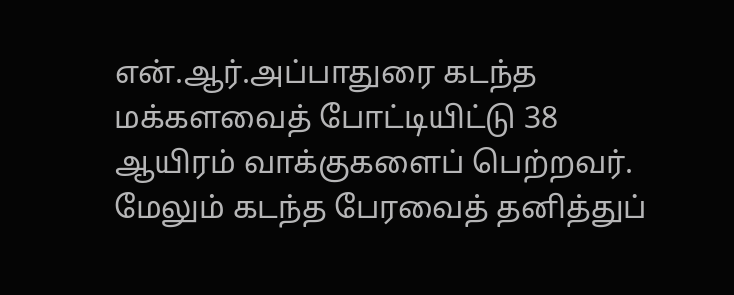என்.ஆர்.அப்பாதுரை கடந்த மக்களவைத் போட்டியிட்டு 38 ஆயிரம் வாக்குகளைப் பெற்றவர். மேலும் கடந்த பேரவைத் தனித்துப்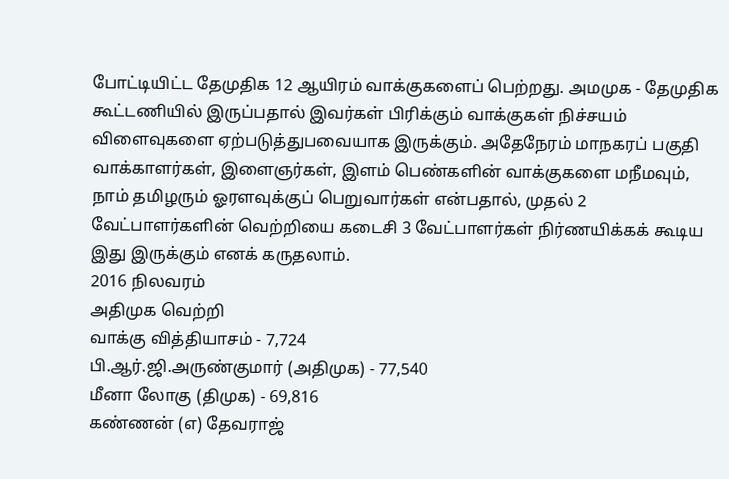போட்டியிட்ட தேமுதிக 12 ஆயிரம் வாக்குகளைப் பெற்றது. அமமுக - தேமுதிக கூட்டணியில் இருப்பதால் இவர்கள் பிரிக்கும் வாக்குகள் நிச்சயம் விளைவுகளை ஏற்படுத்துபவையாக இருக்கும். அதேநேரம் மாநகரப் பகுதி வாக்காளர்கள், இளைஞர்கள், இளம் பெண்களின் வாக்குகளை மநீமவும், நாம் தமிழரும் ஓரளவுக்குப் பெறுவார்கள் என்பதால், முதல் 2 வேட்பாளர்களின் வெற்றியை கடைசி 3 வேட்பாளர்கள் நிர்ணயிக்கக் கூடிய இது இருக்கும் எனக் கருதலாம்.
2016 நிலவரம்
அதிமுக வெற்றி
வாக்கு வித்தியாசம் - 7,724
பி.ஆர்.ஜி.அருண்குமார் (அதிமுக) - 77,540
மீனா லோகு (திமுக) - 69,816
கண்ணன் (எ) தேவராஜ்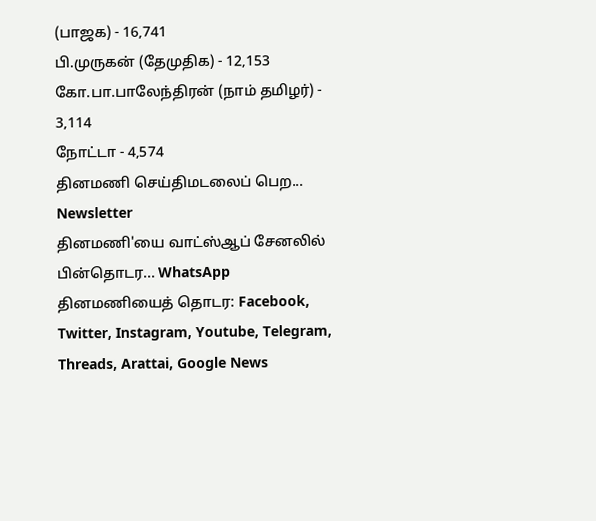(பாஜக) - 16,741
பி.முருகன் (தேமுதிக) - 12,153
கோ.பா.பாலேந்திரன் (நாம் தமிழர்) - 3,114
நோட்டா - 4,574
தினமணி செய்திமடலைப் பெற... Newsletter
தினமணி'யை வாட்ஸ்ஆப் சேனலில் பின்தொடர... WhatsApp
தினமணியைத் தொடர: Facebook, Twitter, Instagram, Youtube, Telegram, Threads, Arattai, Google News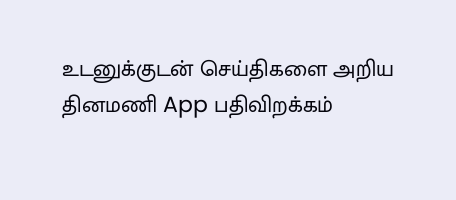உடனுக்குடன் செய்திகளை அறிய தினமணி App பதிவிறக்கம்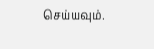செய்யவும்.